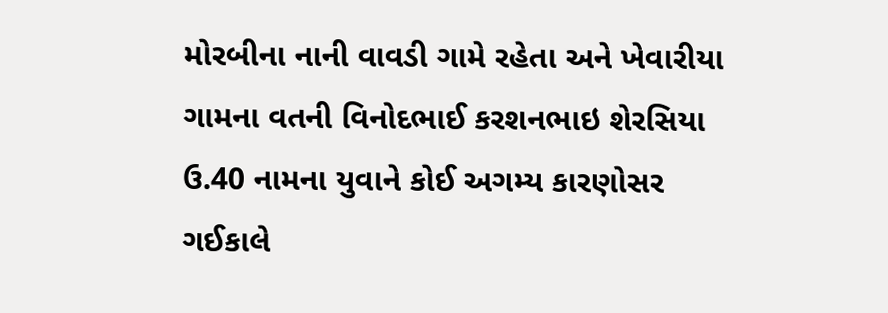મોરબીના નાની વાવડી ગામે રહેતા અને ખેવારીયા ગામના વતની વિનોદભાઈ કરશનભાઇ શેરસિયા ઉ.40 નામના યુવાને કોઈ અગમ્ય કારણોસર ગઈકાલે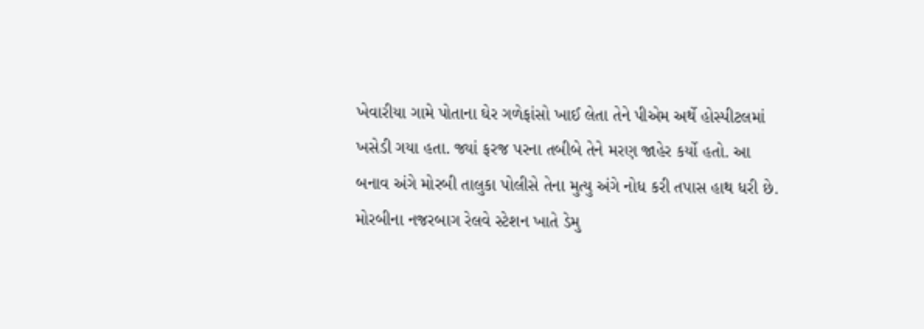ખેવારીયા ગામે પોતાના ઘેર ગળેફાંસો ખાઈ લેતા તેને પીએમ અર્થે હોસ્પીટલમાં ખસેડી ગયા હતા. જ્યાં ફરજ પરના તબીબે તેને મરણ જાહેર કર્યો હતો. આ બનાવ અંગે મોરબી તાલુકા પોલીસે તેના મુત્યુ અંગે નોધ કરી તપાસ હાથ ધરી છે.
મોરબીના નજરબાગ રેલવે સ્ટેશન ખાતે ડેમુ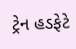ટ્રેન હડફેટે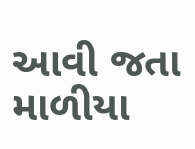આવી જતા માળીયા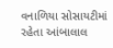વનાળિયા સોસાયટીમાં રહેતા આંબાલાલ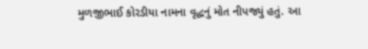મુળજીભાઈ કોરડીયા નામના વૃદ્ધનું મોત નીપજ્યું હતું. આ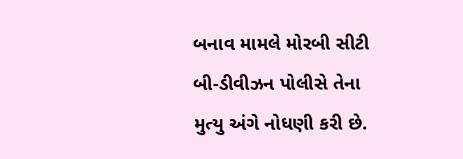બનાવ મામલે મોરબી સીટી બી-ડીવીઝન પોલીસે તેના મુત્યુ અંગે નોધણી કરી છે.